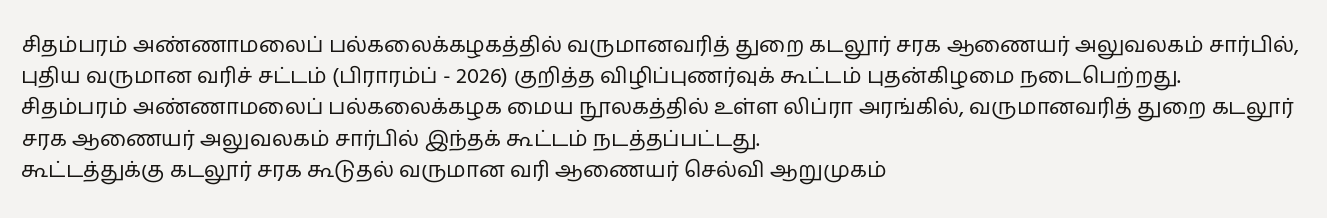சிதம்பரம் அண்ணாமலைப் பல்கலைக்கழகத்தில் வருமானவரித் துறை கடலூர் சரக ஆணையர் அலுவலகம் சார்பில், புதிய வருமான வரிச் சட்டம் (பிராரம்ப் - 2026) குறித்த விழிப்புணர்வுக் கூட்டம் புதன்கிழமை நடைபெற்றது.
சிதம்பரம் அண்ணாமலைப் பல்கலைக்கழக மைய நூலகத்தில் உள்ள லிப்ரா அரங்கில், வருமானவரித் துறை கடலூர் சரக ஆணையர் அலுவலகம் சார்பில் இந்தக் கூட்டம் நடத்தப்பட்டது.
கூட்டத்துக்கு கடலூர் சரக கூடுதல் வருமான வரி ஆணையர் செல்வி ஆறுமுகம்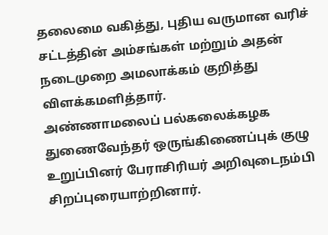தலைமை வகித்து, புதிய வருமான வரிச் சட்டத்தின் அம்சங்கள் மற்றும் அதன் நடைமுறை அமலாக்கம் குறித்து விளக்கமளித்தார்.
அண்ணாமலைப் பல்கலைக்கழக துணைவேந்தர் ஒருங்கிணைப்புக் குழு உறுப்பினர் பேராசிரியர் அறிவுடைநம்பி சிறப்புரையாற்றினார்.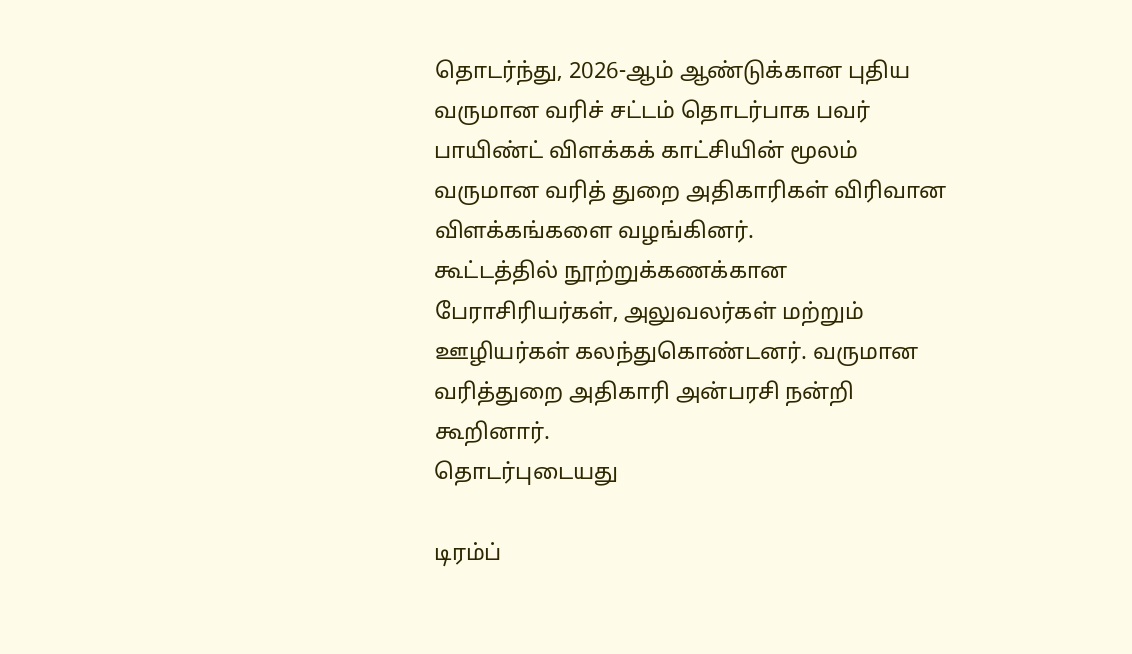தொடர்ந்து, 2026-ஆம் ஆண்டுக்கான புதிய வருமான வரிச் சட்டம் தொடர்பாக பவர் பாயிண்ட் விளக்கக் காட்சியின் மூலம் வருமான வரித் துறை அதிகாரிகள் விரிவான விளக்கங்களை வழங்கினர்.
கூட்டத்தில் நூற்றுக்கணக்கான பேராசிரியர்கள், அலுவலர்கள் மற்றும் ஊழியர்கள் கலந்துகொண்டனர். வருமான வரித்துறை அதிகாரி அன்பரசி நன்றி கூறினார்.
தொடர்புடையது

டிரம்ப்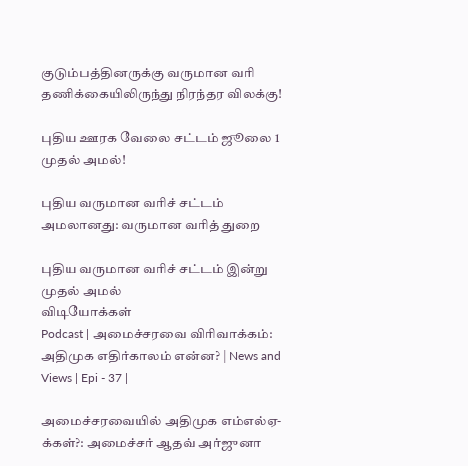குடும்பத்தினருக்கு வருமான வரி தணிக்கையிலிருந்து நிரந்தர விலக்கு!

புதிய ஊரக வேலை சட்டம் ஜூலை 1 முதல் அமல்!

புதிய வருமான வரிச் சட்டம் அமலானது: வருமான வரித் துறை

புதிய வருமான வரிச் சட்டம் இன்று முதல் அமல்
விடியோக்கள்
Podcast | அமைச்சரவை விரிவாக்கம்: அதிமுக எதிர்காலம் என்ன? | News and Views | Epi - 37 |

அமைச்சரவையில் அதிமுக எம்எல்ஏ-க்கள்?: அமைச்சர் ஆதவ் அர்ஜுனா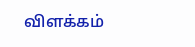விளக்கம்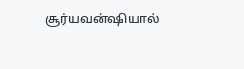சூர்யவன்ஷியால்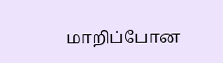மாறிப்போன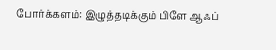போர்க்களம்: இழுத்தடிக்கும் பிளே ஆஃப்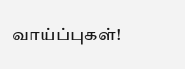வாய்ப்புகள்!